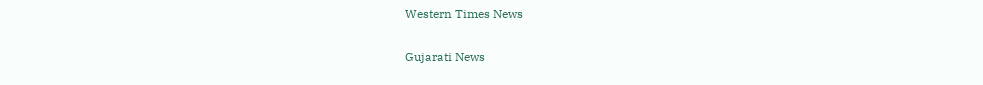Western Times News

Gujarati News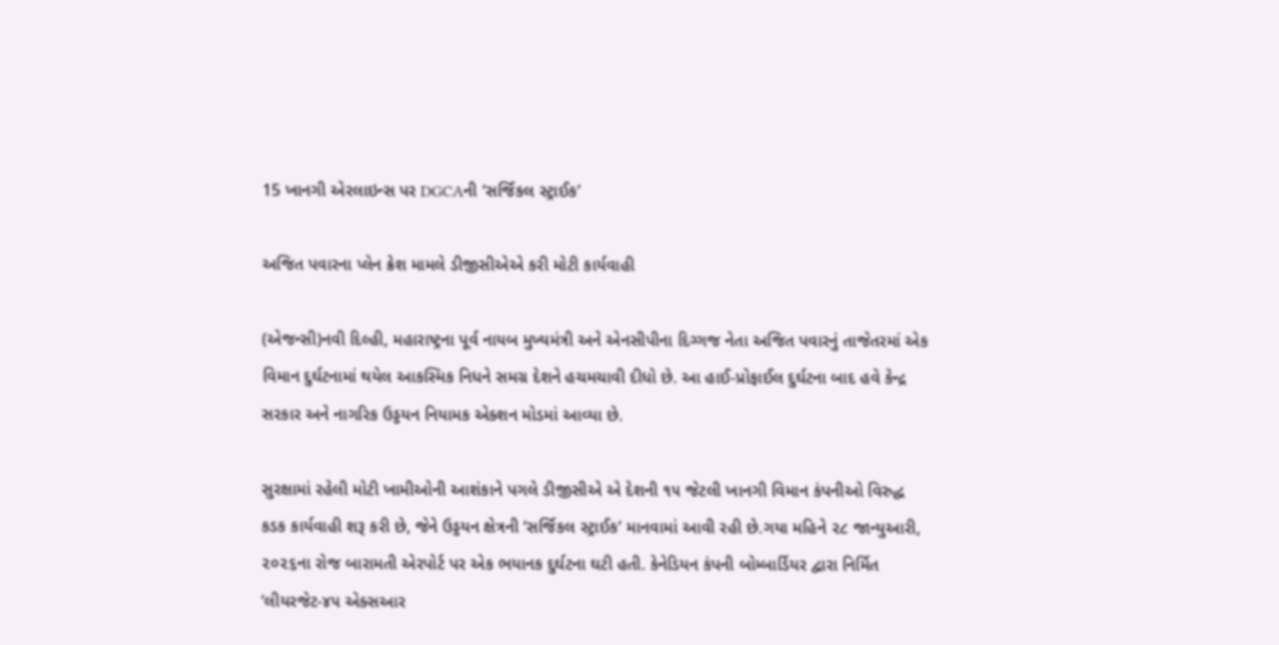15 ખાનગી એરલાઇન્સ પર DGCAની ‘સર્જિકલ સ્ટ્રાઈક’

અજિત પવારના પ્લેન ક્રેશ મામલે ડીજીસીએએ કરી મોટી કાર્યવાહી

(એજન્સી)નવી દિલ્હી, મહારાષ્ટ્રના પૂર્વ નાયબ મુખ્યમંત્રી અને એનસીપીના દિગ્ગજ નેતા અજિત પવારનું તાજેતરમાં એક વિમાન દુર્ઘટનામાં થયેલ આકસ્મિક નિધને સમગ્ર દેશને હચમચાવી દીધો છે. આ હાઈ-પ્રોફાઈલ દુર્ઘટના બાદ હવે કેન્દ્ર સરકાર અને નાગરિક ઉડ્ડયન નિયામક એક્શન મોડમાં આવ્યા છે.

સુરક્ષામાં રહેલી મોટી ખામીઓની આશંકાને પગલે ડીજીસીએ એ દેશની ૧૫ જેટલી ખાનગી વિમાન કંપનીઓ વિરુદ્ધ કડક કાર્યવાહી શરૂ કરી છે, જેને ઉડ્ડયન ક્ષેત્રની ‘સર્જિકલ સ્ટ્રાઈક’ માનવામાં આવી રહી છે.ગયા મહિને ૨૮ જાન્યુઆરી, ૨૦૨૬ના રોજ બારામતી એરપોર્ટ પર એક ભયાનક દુર્ઘટના ઘટી હતી. કેનેડિયન કંપની બોમ્બાર્ડિયર દ્વારા નિર્મિત ‘લીયરજેટ-૪૫ એક્સઆર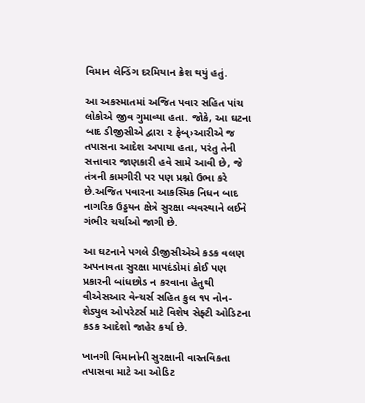વિમાન લેન્ડિંગ દરમિયાન ક્રેશ થયું હતું.

આ અકસ્માતમાં અજિત પવાર સહિત પાંચ લોકોએ જીવ ગુમાવ્યા હતા. જોકે, આ ઘટના બાદ ડીજીસીએ દ્વારા ૨ ફેબ્›આરીએ જ તપાસના આદેશ અપાયા હતા, પરંતુ તેની સત્તાવાર જાણકારી હવે સામે આવી છે, જે તંત્રની કામગીરી પર પણ પ્રશ્નો ઉભા કરે છે.અજિત પવારના આકસ્મિક નિધન બાદ નાગરિક ઉડ્ડયન ક્ષેત્રે સુરક્ષા વ્યવસ્થાને લઈને ગંભીર ચર્ચાઓ જાગી છે.

આ ઘટનાને પગલે ડીજીસીએએ કડક વલણ અપનાવતા સુરક્ષા માપદંડોમાં કોઈ પણ પ્રકારની બાંધછોડ ન કરવાના હેતુથી વીએસઆર વેન્ચર્સ સહિત કુલ ૧૫ નોન-શેડ્યુલ ઓપરેટર્સ માટે વિશેષ સેફ્ટી ઓડિટના કડક આદેશો જાહેર કર્યા છે.

ખાનગી વિમાનોની સુરક્ષાની વાસ્તવિકતા તપાસવા માટે આ ઓડિટ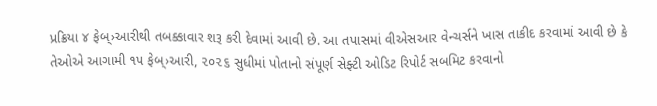પ્રક્રિયા ૪ ફેબ્›આરીથી તબક્કાવાર શરૂ કરી દેવામાં આવી છે. આ તપાસમાં વીએસઆર વેન્ચર્સને ખાસ તાકીદ કરવામાં આવી છે કે તેઓએ આગામી ૧૫ ફેબ્›આરી, ૨૦૨૬ સુધીમાં પોતાનો સંપૂર્ણ સેફ્ટી ઓડિટ રિપોર્ટ સબમિટ કરવાનો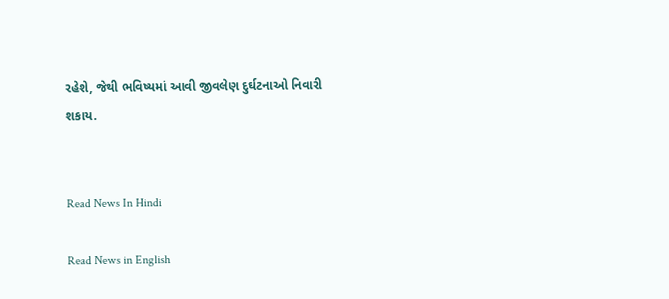રહેશે, જેથી ભવિષ્યમાં આવી જીવલેણ દુર્ઘટનાઓ નિવારી શકાય.


Read News In Hindi

Read News in English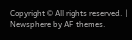Copyright © All rights reserved. | Newsphere by AF themes.